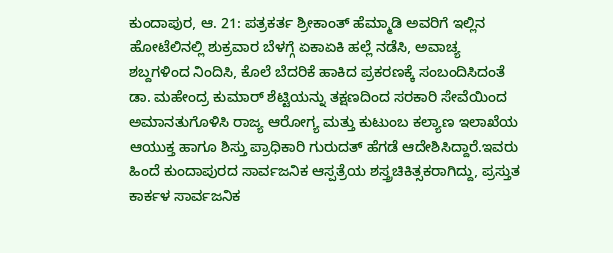ಕುಂದಾಪುರ, ಆ. 21: ಪತ್ರಕರ್ತ ಶ್ರೀಕಾಂತ್ ಹೆಮ್ಮಾಡಿ ಅವರಿಗೆ ಇಲ್ಲಿನ ಹೋಟೆಲಿನಲ್ಲಿ ಶುಕ್ರವಾರ ಬೆಳಗ್ಗೆ ಏಕಾಏಕಿ ಹಲ್ಲೆ ನಡೆಸಿ, ಅವಾಚ್ಯ ಶಬ್ದಗಳಿಂದ ನಿಂದಿಸಿ, ಕೊಲೆ ಬೆದರಿಕೆ ಹಾಕಿದ ಪ್ರಕರಣಕ್ಕೆ ಸಂಬಂದಿಸಿದಂತೆ ಡಾ. ಮಹೇಂದ್ರ ಕುಮಾರ್ ಶೆಟ್ಟಿಯನ್ನು ತಕ್ಷಣದಿಂದ ಸರಕಾರಿ ಸೇವೆಯಿಂದ ಅಮಾನತುಗೊಳಿಸಿ ರಾಜ್ಯ ಆರೋಗ್ಯ ಮತ್ತು ಕುಟುಂಬ ಕಲ್ಯಾಣ ಇಲಾಖೆಯ ಆಯುಕ್ತ ಹಾಗೂ ಶಿಸ್ತು ಪ್ರಾಧಿಕಾರಿ ಗುರುದತ್ ಹೆಗಡೆ ಆದೇಶಿಸಿದ್ದಾರೆ.ಇವರು ಹಿಂದೆ ಕುಂದಾಪುರದ ಸಾರ್ವಜನಿಕ ಆಸ್ಪತ್ರೆಯ ಶಸ್ತ್ರಚಿಕಿತ್ಸಕರಾಗಿದ್ದು, ಪ್ರಸ್ತುತ ಕಾರ್ಕಳ ಸಾರ್ವಜನಿಕ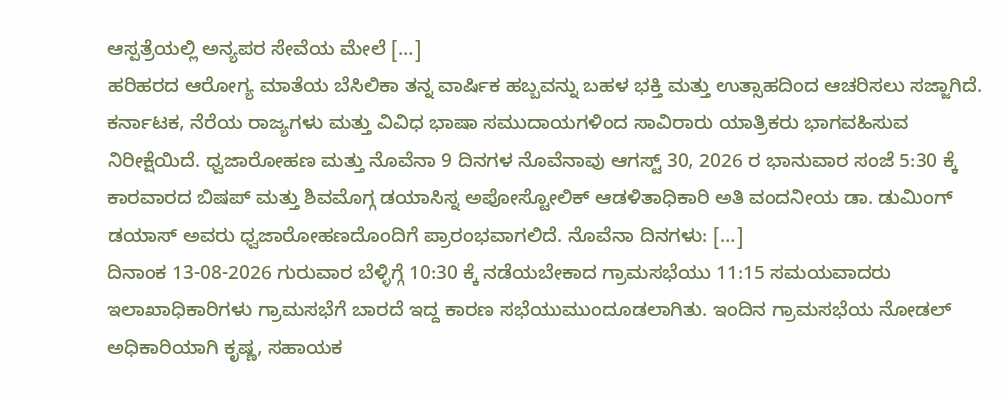ಆಸ್ಪತ್ರೆಯಲ್ಲಿ ಅನ್ಯಪರ ಸೇವೆಯ ಮೇಲೆ […]
ಹರಿಹರದ ಆರೋಗ್ಯ ಮಾತೆಯ ಬೆಸಿಲಿಕಾ ತನ್ನ ವಾರ್ಷಿಕ ಹಬ್ಬವನ್ನು ಬಹಳ ಭಕ್ತಿ ಮತ್ತು ಉತ್ಸಾಹದಿಂದ ಆಚರಿಸಲು ಸಜ್ಜಾಗಿದೆ. ಕರ್ನಾಟಕ, ನೆರೆಯ ರಾಜ್ಯಗಳು ಮತ್ತು ವಿವಿಧ ಭಾಷಾ ಸಮುದಾಯಗಳಿಂದ ಸಾವಿರಾರು ಯಾತ್ರಿಕರು ಭಾಗವಹಿಸುವ ನಿರೀಕ್ಷೆಯಿದೆ. ಧ್ವಜಾರೋಹಣ ಮತ್ತು ನೊವೆನಾ 9 ದಿನಗಳ ನೊವೆನಾವು ಆಗಸ್ಟ್ 30, 2026 ರ ಭಾನುವಾರ ಸಂಜೆ 5:30 ಕ್ಕೆ ಕಾರವಾರದ ಬಿಷಪ್ ಮತ್ತು ಶಿವಮೊಗ್ಗ ಡಯಾಸಿಸ್ನ ಅಪೋಸ್ಟೋಲಿಕ್ ಆಡಳಿತಾಧಿಕಾರಿ ಅತಿ ವಂದನೀಯ ಡಾ. ಡುಮಿಂಗ್ ಡಯಾಸ್ ಅವರು ಧ್ವಜಾರೋಹಣದೊಂದಿಗೆ ಪ್ರಾರಂಭವಾಗಲಿದೆ. ನೊವೆನಾ ದಿನಗಳು: […]
ದಿನಾಂಕ 13-08-2026 ಗುರುವಾರ ಬೆಳ್ಳಿಗ್ಗೆ 10:30 ಕ್ಕೆ ನಡೆಯಬೇಕಾದ ಗ್ರಾಮಸಭೆಯು 11:15 ಸಮಯವಾದರು ಇಲಾಖಾಧಿಕಾರಿಗಳು ಗ್ರಾಮಸಭೆಗೆ ಬಾರದೆ ಇದ್ದ ಕಾರಣ ಸಭೆಯುಮುಂದೂಡಲಾಗಿತು. ಇಂದಿನ ಗ್ರಾಮಸಭೆಯ ನೋಡಲ್ ಅಧಿಕಾರಿಯಾಗಿ ಕೃಷ್ಣ, ಸಹಾಯಕ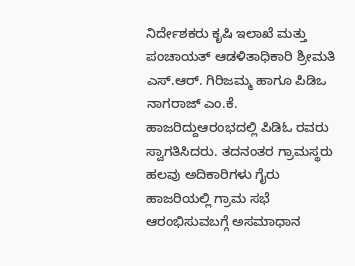ನಿರ್ದೇಶಕರು ಕೃಷಿ ಇಲಾಖೆ ಮತ್ತು ಪಂಚಾಯತ್ ಆಡಳಿತಾಧಿಕಾರಿ ಶ್ರೀಮತಿ ಎಸ್.ಆರ್. ಗಿರಿಜಮ್ಮ ಹಾಗೂ ಪಿಡಿಒ ನಾಗರಾಜ್ ಎಂ.ಕೆ. ಹಾಜರಿದ್ದುಆರಂಭದಲ್ಲಿ ಪಿಡಿಓ ರವರು ಸ್ವಾಗತಿಸಿದರು. ತದನಂತರ ಗ್ರಾಮಸ್ಥರು ಹಲವು ಅದಿಕಾರಿಗಳು ಗೈರು ಹಾಜರಿಯಲ್ಲಿ ಗ್ರಾಮ ಸಭೆ ಆರಂಭಿಸುವಬಗ್ಗೆ ಅಸಮಾಧಾನ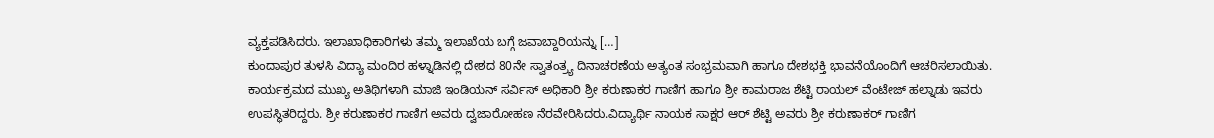ವ್ಯಕ್ತಪಡಿಸಿದರು. ಇಲಾಖಾಧಿಕಾರಿಗಳು ತಮ್ಮ ಇಲಾಖೆಯ ಬಗ್ಗೆ ಜವಾಬ್ದಾರಿಯನ್ನು […]
ಕುಂದಾಪುರ ತುಳಸಿ ವಿದ್ಯಾ ಮಂದಿರ ಹಳ್ನಾಡಿನಲ್ಲಿ ದೇಶದ 80ನೇ ಸ್ವಾತಂತ್ರ್ಯ ದಿನಾಚರಣೆಯ ಅತ್ಯಂತ ಸಂಭ್ರಮವಾಗಿ ಹಾಗೂ ದೇಶಭಕ್ತಿ ಭಾವನೆಯೊಂದಿಗೆ ಆಚರಿಸಲಾಯಿತು. ಕಾರ್ಯಕ್ರಮದ ಮುಖ್ಯ ಅತಿಥಿಗಳಾಗಿ ಮಾಜಿ ಇಂಡಿಯನ್ ಸರ್ವಿಸ್ ಅಧಿಕಾರಿ ಶ್ರೀ ಕರುಣಾಕರ ಗಾಣಿಗ ಹಾಗೂ ಶ್ರೀ ಕಾಮರಾಜ ಶೆಟ್ಟಿ ರಾಯಲ್ ವೆಂಟೇಜ್ ಹಲ್ನಾಡು ಇವರು ಉಪಸ್ಥಿತರಿದ್ದರು. ಶ್ರೀ ಕರುಣಾಕರ ಗಾಣಿಗ ಅವರು ದ್ವಜಾರೋಹಣ ನೆರವೇರಿಸಿದರು.ವಿದ್ಯಾರ್ಥಿ ನಾಯಕ ಸಾಕ್ಷರ ಆರ್ ಶೆಟ್ಟಿ ಅವರು ಶ್ರೀ ಕರುಣಾಕರ್ ಗಾಣಿಗ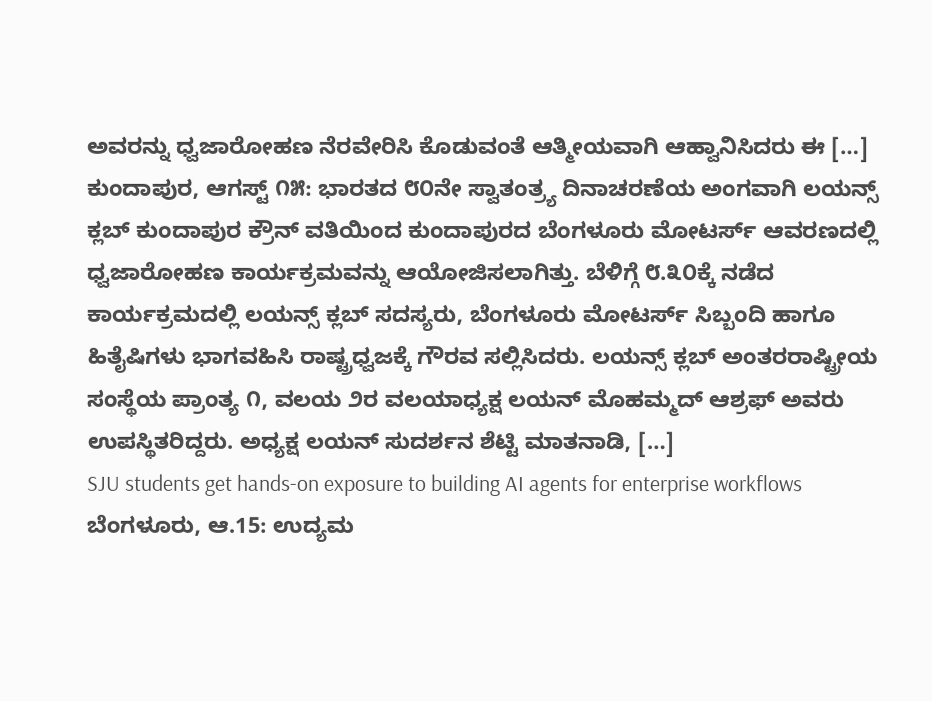ಅವರನ್ನು ಧ್ವಜಾರೋಹಣ ನೆರವೇರಿಸಿ ಕೊಡುವಂತೆ ಆತ್ಮೀಯವಾಗಿ ಆಹ್ವಾನಿಸಿದರು ಈ […]
ಕುಂದಾಪುರ, ಆಗಸ್ಟ್ ೧೫: ಭಾರತದ ೮೦ನೇ ಸ್ವಾತಂತ್ರ್ಯ ದಿನಾಚರಣೆಯ ಅಂಗವಾಗಿ ಲಯನ್ಸ್ ಕ್ಲಬ್ ಕುಂದಾಪುರ ಕ್ರೌನ್ ವತಿಯಿಂದ ಕುಂದಾಪುರದ ಬೆಂಗಳೂರು ಮೋಟರ್ಸ್ ಆವರಣದಲ್ಲಿ ಧ್ವಜಾರೋಹಣ ಕಾರ್ಯಕ್ರಮವನ್ನು ಆಯೋಜಿಸಲಾಗಿತ್ತು. ಬೆಳಿಗ್ಗೆ ೮.೩೦ಕ್ಕೆ ನಡೆದ ಕಾರ್ಯಕ್ರಮದಲ್ಲಿ ಲಯನ್ಸ್ ಕ್ಲಬ್ ಸದಸ್ಯರು, ಬೆಂಗಳೂರು ಮೋಟರ್ಸ್ ಸಿಬ್ಬಂದಿ ಹಾಗೂ ಹಿತೈಷಿಗಳು ಭಾಗವಹಿಸಿ ರಾಷ್ಟ್ರಧ್ವಜಕ್ಕೆ ಗೌರವ ಸಲ್ಲಿಸಿದರು. ಲಯನ್ಸ್ ಕ್ಲಬ್ ಅಂತರರಾಷ್ಟ್ರೀಯ ಸಂಸ್ಥೆಯ ಪ್ರಾಂತ್ಯ ೧, ವಲಯ ೨ರ ವಲಯಾಧ್ಯಕ್ಷ ಲಯನ್ ಮೊಹಮ್ಮದ್ ಆಶ್ರಫ್ ಅವರು ಉಪಸ್ಥಿತರಿದ್ದರು. ಅಧ್ಯಕ್ಷ ಲಯನ್ ಸುದರ್ಶನ ಶೆಟ್ಟಿ ಮಾತನಾಡಿ, […]
SJU students get hands-on exposure to building AI agents for enterprise workflows ಬೆಂಗಳೂರು, ಆ.15: ಉದ್ಯಮ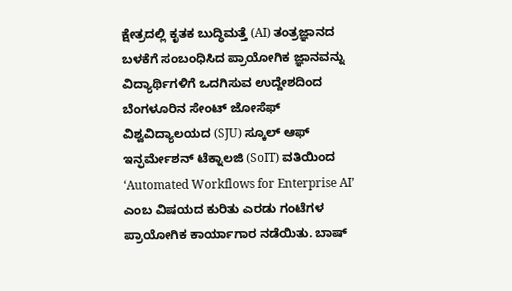ಕ್ಷೇತ್ರದಲ್ಲಿ ಕೃತಕ ಬುದ್ಧಿಮತ್ತೆ (AI) ತಂತ್ರಜ್ಞಾನದ ಬಳಕೆಗೆ ಸಂಬಂಧಿಸಿದ ಪ್ರಾಯೋಗಿಕ ಜ್ಞಾನವನ್ನು ವಿದ್ಯಾರ್ಥಿಗಳಿಗೆ ಒದಗಿಸುವ ಉದ್ದೇಶದಿಂದ ಬೆಂಗಳೂರಿನ ಸೇಂಟ್ ಜೋಸೆಫ್ ವಿಶ್ವವಿದ್ಯಾಲಯದ (SJU) ಸ್ಕೂಲ್ ಆಫ್ ಇನ್ಫರ್ಮೇಶನ್ ಟೆಕ್ನಾಲಜಿ (SoIT) ವತಿಯಿಂದ ‘Automated Workflows for Enterprise AI’ ಎಂಬ ವಿಷಯದ ಕುರಿತು ಎರಡು ಗಂಟೆಗಳ ಪ್ರಾಯೋಗಿಕ ಕಾರ್ಯಾಗಾರ ನಡೆಯಿತು. ಬಾಷ್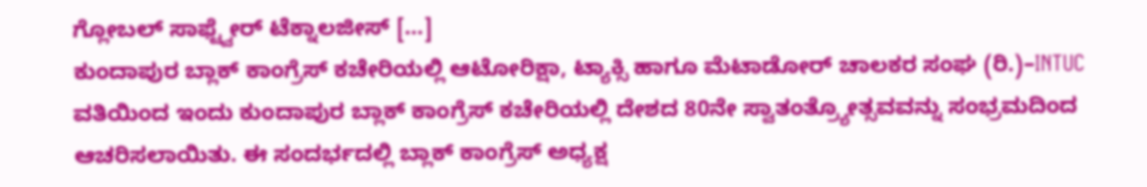ಗ್ಲೋಬಲ್ ಸಾಫ್ಟ್ವೇರ್ ಟೆಕ್ನಾಲಜೀಸ್ […]
ಕುಂದಾಪುರ ಬ್ಲಾಕ್ ಕಾಂಗ್ರೆಸ್ ಕಚೇರಿಯಲ್ಲಿ ಆಟೋರಿಕ್ಷಾ, ಟ್ಯಾಕ್ಸಿ ಹಾಗೂ ಮೆಟಾಡೋರ್ ಚಾಲಕರ ಸಂಘ (ರಿ.)–INTUC ವತಿಯಿಂದ ಇಂದು ಕುಂದಾಪುರ ಬ್ಲಾಕ್ ಕಾಂಗ್ರೆಸ್ ಕಚೇರಿಯಲ್ಲಿ ದೇಶದ 80ನೇ ಸ್ವಾತಂತ್ರ್ಯೋತ್ಸವವನ್ನು ಸಂಭ್ರಮದಿಂದ ಆಚರಿಸಲಾಯಿತು. ಈ ಸಂದರ್ಭದಲ್ಲಿ ಬ್ಲಾಕ್ ಕಾಂಗ್ರೆಸ್ ಅಧ್ಯಕ್ಷ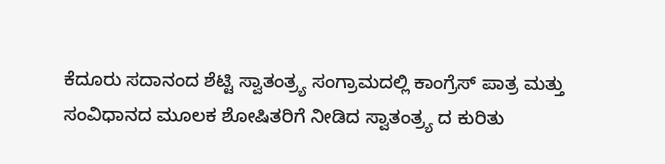ಕೆದೂರು ಸದಾನಂದ ಶೆಟ್ಟಿ ಸ್ವಾತಂತ್ರ್ಯ ಸಂಗ್ರಾಮದಲ್ಲಿ ಕಾಂಗ್ರೆಸ್ ಪಾತ್ರ ಮತ್ತು ಸಂವಿಧಾನದ ಮೂಲಕ ಶೋಷಿತರಿಗೆ ನೀಡಿದ ಸ್ವಾತಂತ್ರ್ಯ ದ ಕುರಿತು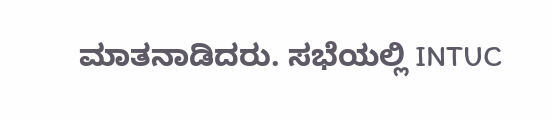ಮಾತನಾಡಿದರು. ಸಭೆಯಲ್ಲಿ INTUC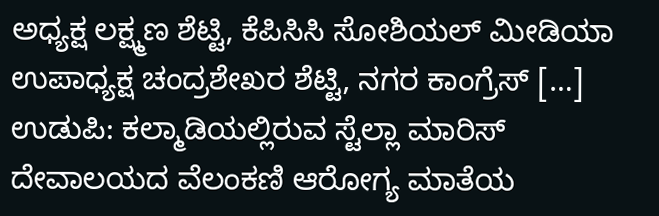ಅಧ್ಯಕ್ಷ ಲಕ್ಷ್ಮಣ ಶೆಟ್ಟಿ, ಕೆಪಿಸಿಸಿ ಸೋಶಿಯಲ್ ಮೀಡಿಯಾ ಉಪಾಧ್ಯಕ್ಷ ಚಂದ್ರಶೇಖರ ಶೆಟ್ಟಿ, ನಗರ ಕಾಂಗ್ರೆಸ್ […]
ಉಡುಪಿ: ಕಲ್ಮಾಡಿಯಲ್ಲಿರುವ ಸ್ಟೆಲ್ಲಾ ಮಾರಿಸ್ ದೇವಾಲಯದ ವೆಲಂಕಣಿ ಆರೋಗ್ಯ ಮಾತೆಯ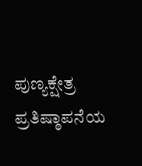ಪುಣ್ಯಕ್ಷೇತ್ರ ಪ್ರತಿಷ್ಠಾಪನೆಯ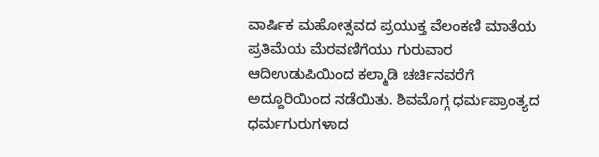ವಾರ್ಷಿಕ ಮಹೋತ್ಸವದ ಪ್ರಯುಕ್ತ ವೆಲಂಕಣಿ ಮಾತೆಯ ಪ್ರತಿಮೆಯ ಮೆರವಣಿಗೆಯು ಗುರುವಾರ ಆದಿಉಡುಪಿಯಿಂದ ಕಲ್ಮಾಡಿ ಚರ್ಚಿನವರೆಗೆ ಅದ್ದೂರಿಯಿಂದ ನಡೆಯಿತು. ಶಿವಮೊಗ್ಗ ಧರ್ಮಪ್ರಾಂತ್ಯದ ಧರ್ಮಗುರುಗಳಾದ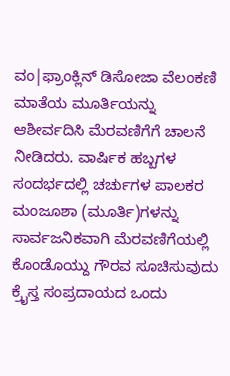ವಂ|ಫ್ರಾಂಕ್ಲಿನ್ ಡಿಸೋಜಾ ವೆಲಂಕಣಿ ಮಾತೆಯ ಮೂರ್ತಿಯನ್ನು ಆಶೀರ್ವದಿಸಿ ಮೆರವಣಿಗೆಗೆ ಚಾಲನೆ ನೀಡಿದರು. ವಾರ್ಷಿಕ ಹಬ್ಬಗಳ ಸಂದರ್ಭದಲ್ಲಿ ಚರ್ಚುಗಳ ಪಾಲಕರ ಮಂಜೂಶಾ (ಮೂರ್ತಿ)ಗಳನ್ನು ಸಾರ್ವಜನಿಕವಾಗಿ ಮೆರವಣಿಗೆಯಲ್ಲಿ ಕೊಂಡೊಯ್ದು ಗೌರವ ಸೂಚಿಸುವುದು ಕ್ರೈಸ್ತ ಸಂಪ್ರದಾಯದ ಒಂದು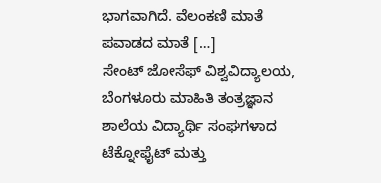ಭಾಗವಾಗಿದೆ. ವೆಲಂಕಣಿ ಮಾತೆ ಪವಾಡದ ಮಾತೆ […]
ಸೇಂಟ್ ಜೋಸೆಫ್ ವಿಶ್ವವಿದ್ಯಾಲಯ, ಬೆಂಗಳೂರು ಮಾಹಿತಿ ತಂತ್ರಜ್ಞಾನ ಶಾಲೆಯ ವಿದ್ಯಾರ್ಥಿ ಸಂಘಗಳಾದ ಟೆಕ್ನೋಫೈಟ್ ಮತ್ತು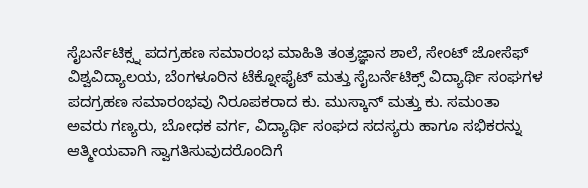ಸೈಬರ್ನೆಟಿಕ್ಸ್ನ ಪದಗ್ರಹಣ ಸಮಾರಂಭ ಮಾಹಿತಿ ತಂತ್ರಜ್ಞಾನ ಶಾಲೆ, ಸೇಂಟ್ ಜೋಸೆಫ್ ವಿಶ್ವವಿದ್ಯಾಲಯ, ಬೆಂಗಳೂರಿನ ಟೆಕ್ನೋಫೈಟ್ ಮತ್ತು ಸೈಬರ್ನೆಟಿಕ್ಸ್ ವಿದ್ಯಾರ್ಥಿ ಸಂಘಗಳ ಪದಗ್ರಹಣ ಸಮಾರಂಭವು ನಿರೂಪಕರಾದ ಕು. ಮುಸ್ಕಾನ್ ಮತ್ತು ಕು. ಸಮಂತಾ ಅವರು ಗಣ್ಯರು, ಬೋಧಕ ವರ್ಗ, ವಿದ್ಯಾರ್ಥಿ ಸಂಘದ ಸದಸ್ಯರು ಹಾಗೂ ಸಭಿಕರನ್ನು ಆತ್ಮೀಯವಾಗಿ ಸ್ವಾಗತಿಸುವುದರೊಂದಿಗೆ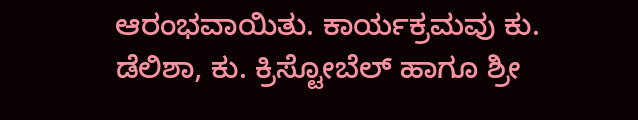ಆರಂಭವಾಯಿತು. ಕಾರ್ಯಕ್ರಮವು ಕು. ಡೆಲಿಶಾ, ಕು. ಕ್ರಿಸ್ಟೋಬೆಲ್ ಹಾಗೂ ಶ್ರೀ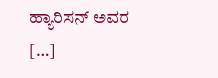ಹ್ಯಾರಿಸನ್ ಅವರ […]